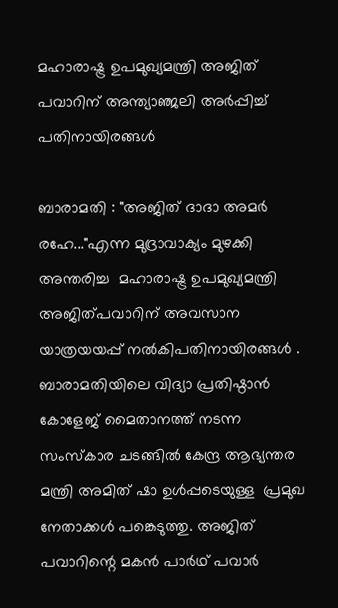മഹാരാഷ്ട്ര ഉപമുഖ്യമന്ത്രി അജിത് പവാറിന് അന്ത്യാഞ്ജലി അർപ്പിച്ച് പതിനായിരങ്ങൾ

ബാരാമതി : "അജിത് ദാദാ അമർ രഹേ..."എന്ന മുദ്രാവാക്യം മുഴക്കി അന്തരിച്ച  മഹാരാഷ്ട്ര ഉപമുഖ്യമന്ത്രി അജിത്പവാറിന് അവസാന യാത്രയയപ്പ് നൽകിപതിനായിരങ്ങൾ . ബാരാമതിയിലെ വിദ്യാ പ്രതിഷ്ഠാൻ കോളേജ് മൈതാനത്ത് നടന്ന സംസ്കാര ചടങ്ങിൽ കേന്ദ്ര ആഭ്യന്തര മന്ത്രി അമിത് ഷാ ഉൾപ്പടെയുള്ള  പ്രമുഖ നേതാക്കൾ പങ്കെടുത്തു. അജിത് പവാറിന്റെ മകൻ പാർഥ് പവാർ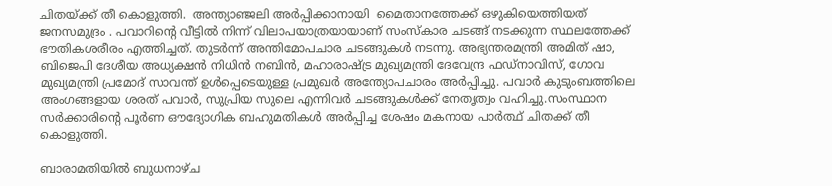ചിതയ്ക്ക് തീ കൊളുത്തി.  അന്ത്യാഞ്ജലി അർപ്പിക്കാനായി  മൈതാനത്തേക്ക് ഒഴുകിയെത്തിയത് ജനസമുദ്രം . പവാറിന്റെ വീട്ടിൽ നിന്ന് വിലാപയാത്രയായാണ് സംസ്കാര ചടങ്ങ് നടക്കുന്ന സ്ഥലത്തേക്ക് ഭൗതികശരീരം എത്തിച്ചത്. തുടർന്ന് അന്തിമോപചാര ചടങ്ങുകൾ നടന്നു. അഭ്യന്തരമന്ത്രി അമിത് ഷാ, ബിജെപി ദേശീയ അധ്യക്ഷൻ നിധിൻ നബിൻ, മഹാരാഷ്ട്ര മുഖ്യമന്ത്രി ദേവേന്ദ്ര ഫഡ്നാവിസ്, ഗോവ മുഖ്യമന്ത്രി പ്രമോദ് സാവന്ത് ഉൾപ്പെടെയുള്ള പ്രമുഖർ അന്ത്യോപചാരം അർപ്പിച്ചു. പവാർ കുടുംബത്തിലെ അംഗങ്ങളായ ശരത് പവാർ, സുപ്രിയ സുലെ എന്നിവർ ചടങ്ങുകൾക്ക് നേതൃത്വം വഹിച്ചു.സംസ്ഥാന സർക്കാരിന്റെ പൂർണ ഔദ്യോഗിക ബഹുമതികൾ അർപ്പിച്ച ശേഷം മകനായ പാർത്ഥ് ചിതക്ക് തീ കൊളുത്തി.

ബാരാമതിയിൽ ബുധനാഴ്ച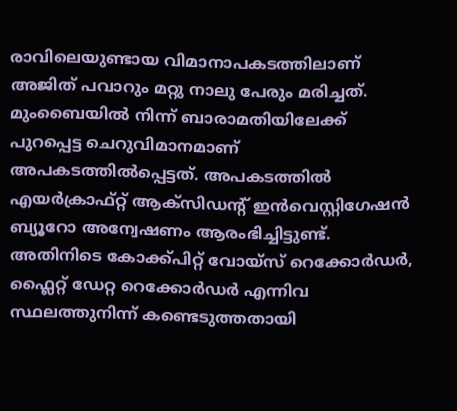രാവിലെയുണ്ടായ വിമാനാപകടത്തിലാണ് അജിത് പവാറും മറ്റു നാലു പേരും മരിച്ചത്. മുംബൈയിൽ നിന്ന് ബാരാമതിയിലേക്ക് പുറപ്പെട്ട ചെറുവിമാനമാണ് അപകടത്തിൽപ്പെട്ടത്. അപകടത്തിൽ എയർക്രാഫ്റ്റ് ആക്സിഡന്റ് ഇൻവെസ്റ്റിഗേഷൻ ബ്യൂറോ അന്വേഷണം ആരംഭിച്ചിട്ടുണ്ട്. അതിനിടെ കോക്ക്പിറ്റ് വോയ്‌സ് റെക്കോർഡർ, ഫ്ലൈറ്റ് ഡേറ്റ റെക്കോർഡർ എന്നിവ സ്ഥലത്തുനിന്ന് കണ്ടെടുത്തതായി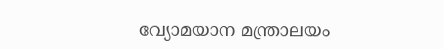വ്യോമയാന മന്ത്രാലയം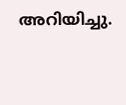അറിയിച്ചു.